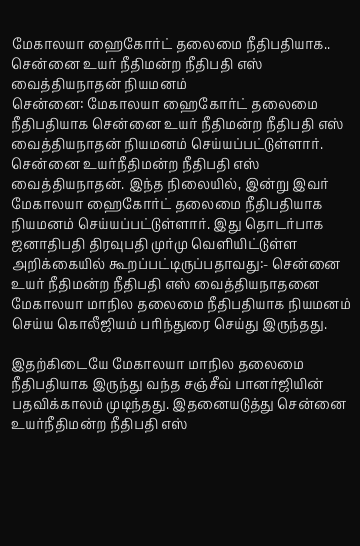மேகாலயா ஹைகோர்ட் தலைமை நீதிபதியாக.. சென்னை உயர் நீதிமன்ற நீதிபதி எஸ் வைத்தியநாதன் நியமனம்
சென்னை: மேகாலயா ஹைகோர்ட் தலைமை நீதிபதியாக சென்னை உயர் நீதிமன்ற நீதிபதி எஸ் வைத்தியநாதன் நியமனம் செய்யப்பட்டுள்ளார்.
சென்னை உயர்நீதிமன்ற நீதிபதி எஸ் வைத்தியநாதன். இந்த நிலையில், இன்று இவர் மேகாலயா ஹைகோர்ட் தலைமை நீதிபதியாக நியமனம் செய்யப்பட்டுள்ளார். இது தொடர்பாக ஜனாதிபதி திரவுபதி முர்மு வெளியிட்டுள்ள அறிக்கையில் கூறப்பட்டிருப்பதாவது:- சென்னை உயர் நீதிமன்ற நீதிபதி எஸ் வைத்தியநாதனை மேகாலயா மாநில தலைமை நீதிபதியாக நியமனம் செய்ய கொலீஜியம் பரிந்துரை செய்து இருந்தது.

இதற்கிடையே மேகாலயா மாநில தலைமை நீதிபதியாக இருந்து வந்த சஞ்சீவ் பானர்ஜியின் பதவிக்காலம் முடிந்தது. இதனையடுத்து சென்னை உயர்நீதிமன்ற நீதிபதி எஸ்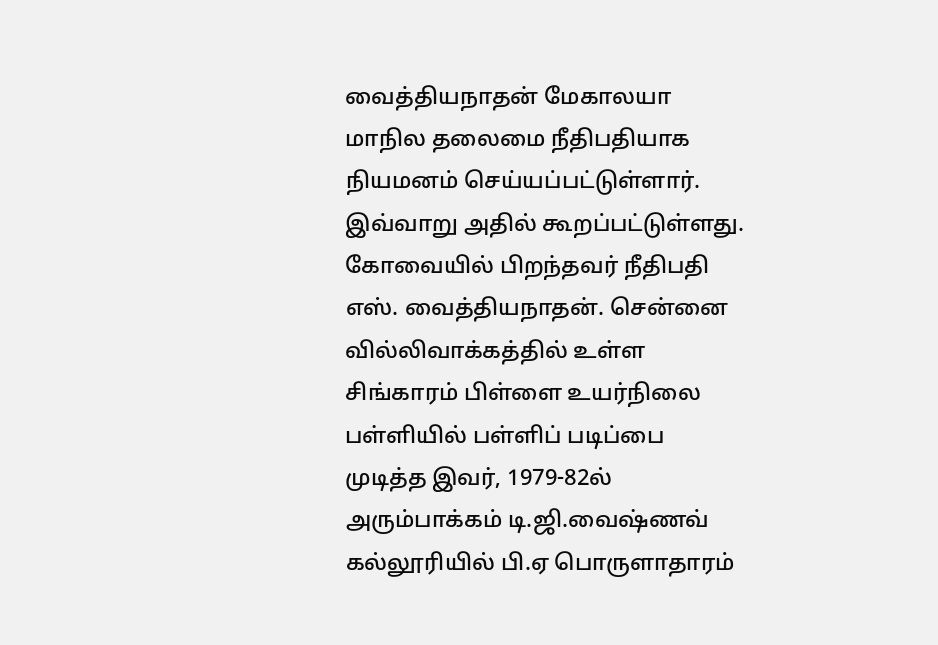வைத்தியநாதன் மேகாலயா மாநில தலைமை நீதிபதியாக நியமனம் செய்யப்பட்டுள்ளார். இவ்வாறு அதில் கூறப்பட்டுள்ளது.
கோவையில் பிறந்தவர் நீதிபதி எஸ். வைத்தியநாதன். சென்னை வில்லிவாக்கத்தில் உள்ள சிங்காரம் பிள்ளை உயர்நிலை பள்ளியில் பள்ளிப் படிப்பை முடித்த இவர், 1979-82ல் அரும்பாக்கம் டி.ஜி.வைஷ்ணவ் கல்லூரியில் பி.ஏ பொருளாதாரம்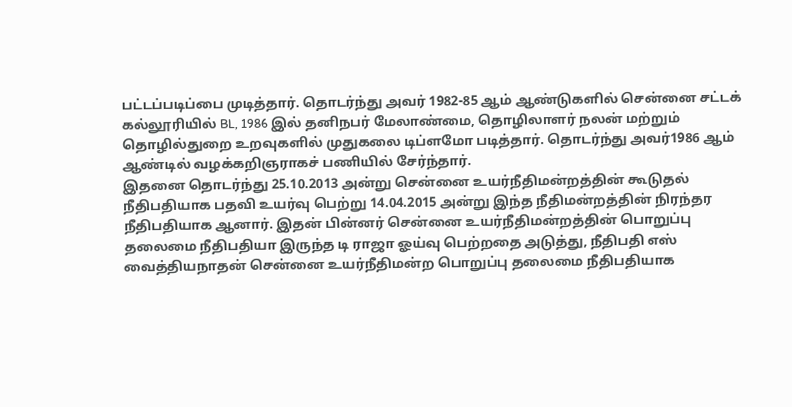பட்டப்படிப்பை முடித்தார். தொடர்ந்து அவர் 1982-85 ஆம் ஆண்டுகளில் சென்னை சட்டக் கல்லூரியில் BL, 1986 இல் தனிநபர் மேலாண்மை, தொழிலாளர் நலன் மற்றும் தொழில்துறை உறவுகளில் முதுகலை டிப்ளமோ படித்தார். தொடர்ந்து அவர்1986 ஆம் ஆண்டில் வழக்கறிஞராகச் பணியில் சேர்ந்தார்.
இதனை தொடர்ந்து 25.10.2013 அன்று சென்னை உயர்நீதிமன்றத்தின் கூடுதல் நீதிபதியாக பதவி உயர்வு பெற்று 14.04.2015 அன்று இந்த நீதிமன்றத்தின் நிரந்தர நீதிபதியாக ஆனார். இதன் பின்னர் சென்னை உயர்நீதிமன்றத்தின் பொறுப்பு தலைமை நீதிபதியா இருந்த டி ராஜா ஓய்வு பெற்றதை அடுத்து, நீதிபதி எஸ் வைத்தியநாதன் சென்னை உயர்நீதிமன்ற பொறுப்பு தலைமை நீதிபதியாக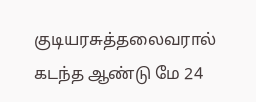குடியரசுத்தலைவரால் கடந்த ஆண்டு மே 24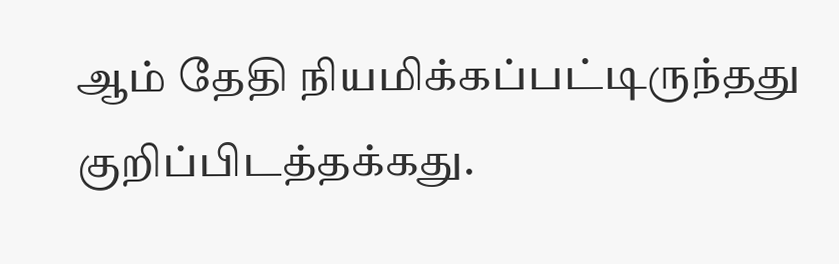ஆம் தேதி நியமிக்கப்பட்டிருந்தது குறிப்பிடத்தக்கது.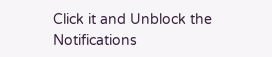Click it and Unblock the Notifications